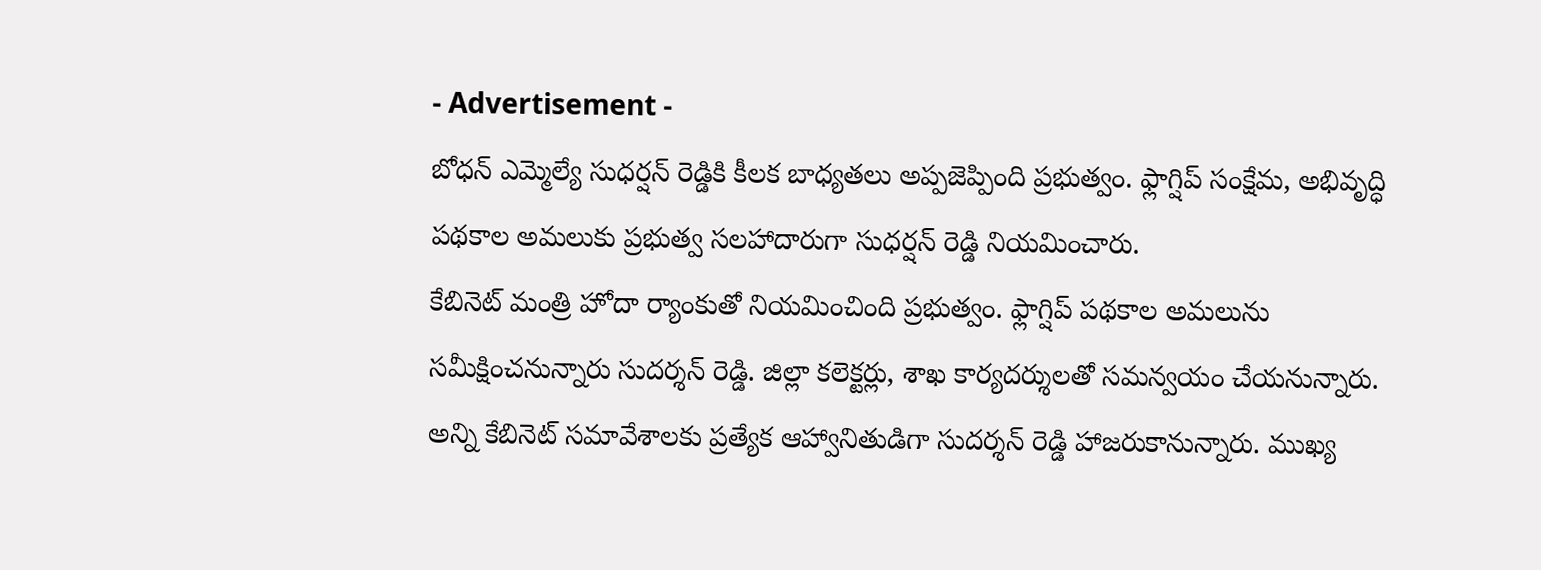- Advertisement -
బోధన్ ఎమ్మెల్యే సుధర్షన్ రెడ్డికి కీలక బాధ్యతలు అప్పజెప్పింది ప్రభుత్వం. ఫ్లాగ్షిప్ సంక్షేమ, అభివృద్ధి పథకాల అమలుకు ప్రభుత్వ సలహాదారుగా సుధర్షన్ రెడ్డి నియమించారు.
కేబినెట్ మంత్రి హోదా ర్యాంకుతో నియమించింది ప్రభుత్వం. ఫ్లాగ్షిప్ పథకాల అమలును సమీక్షించనున్నారు సుదర్శన్ రెడ్డి. జిల్లా కలెక్టర్లు, శాఖ కార్యదర్శులతో సమన్వయం చేయనున్నారు.
అన్ని కేబినెట్ సమావేశాలకు ప్రత్యేక ఆహ్వానితుడిగా సుదర్శన్ రెడ్డి హాజరుకానున్నారు. ముఖ్య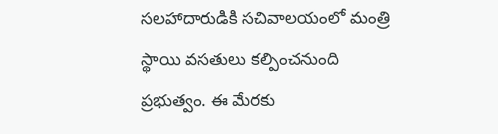సలహాదారుడికి సచివాలయంలో మంత్రి స్థాయి వసతులు కల్పించనుంది ప్రభుత్వం. ఈ మేరకు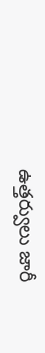ఉత్తర్వులు జారీ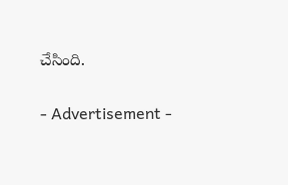చేసింది.

- Advertisement -